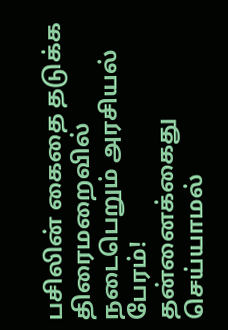பசிலின் கைதை தடுக்க திரைமறைவில் நடைபெறும் அரசியல் பேரம்!
தன்னைக்கைது செய்யாமல்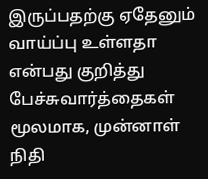இருப்பதற்கு ஏதேனும் வாய்ப்பு உள்ளதா என்பது குறித்து பேச்சுவார்த்தைகள் மூலமாக, முன்னாள் நிதி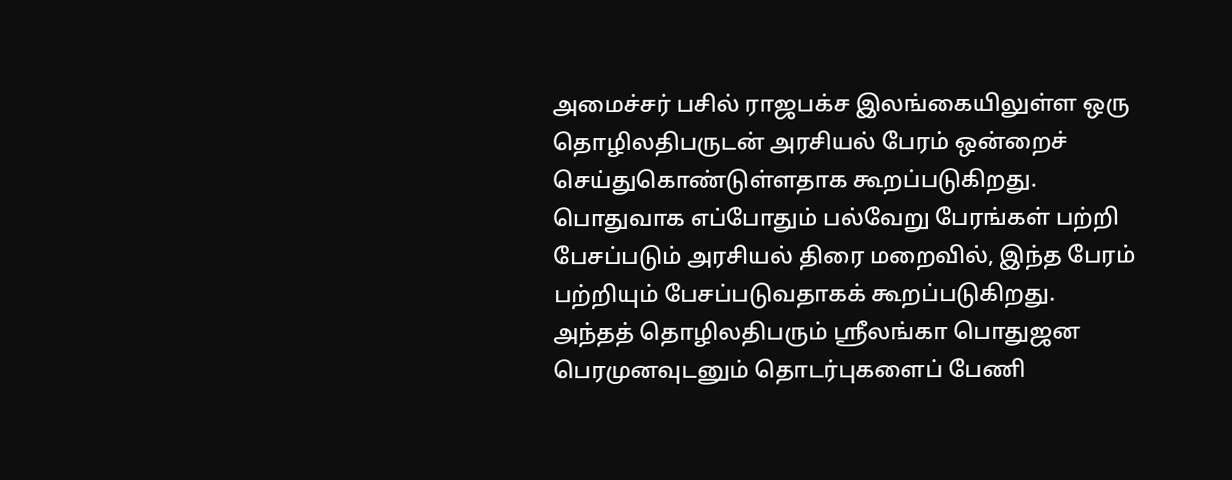அமைச்சர் பசில் ராஜபக்ச இலங்கையிலுள்ள ஒரு தொழிலதிபருடன் அரசியல் பேரம் ஒன்றைச் செய்துகொண்டுள்ளதாக கூறப்படுகிறது.
பொதுவாக எப்போதும் பல்வேறு பேரங்கள் பற்றி பேசப்படும் அரசியல் திரை மறைவில், இந்த பேரம் பற்றியும் பேசப்படுவதாகக் கூறப்படுகிறது.
அந்தத் தொழிலதிபரும் ஸ்ரீலங்கா பொதுஜன பெரமுனவுடனும் தொடர்புகளைப் பேணி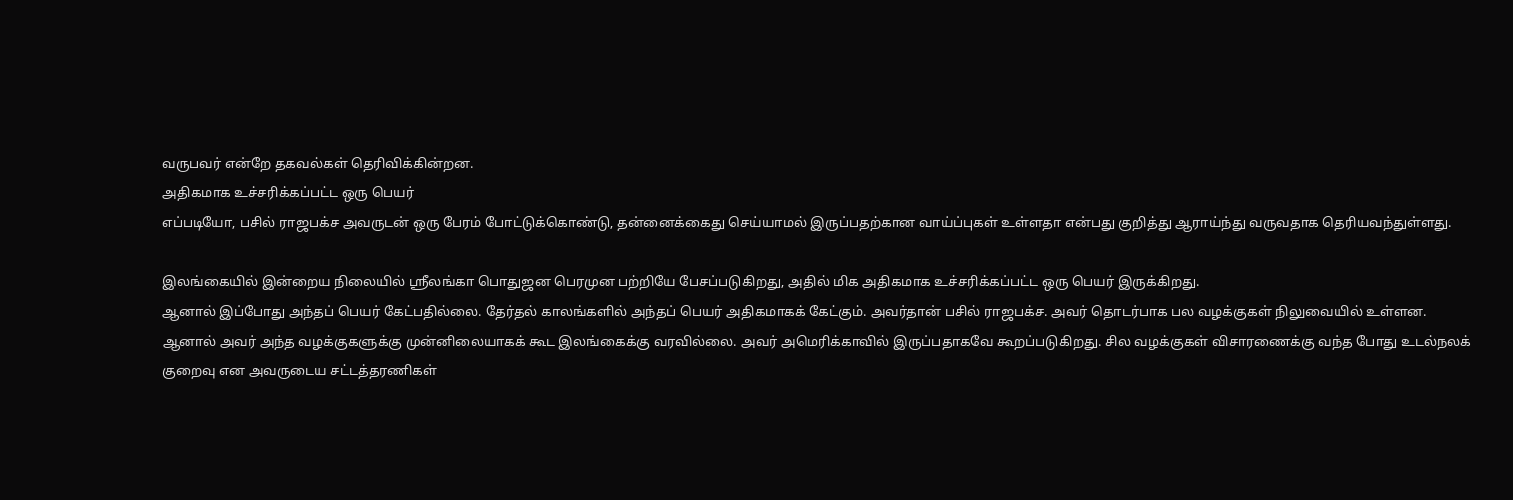வருபவர் என்றே தகவல்கள் தெரிவிக்கின்றன.
அதிகமாக உச்சரிக்கப்பட்ட ஒரு பெயர்
எப்படியோ, பசில் ராஜபக்ச அவருடன் ஒரு பேரம் போட்டுக்கொண்டு, தன்னைக்கைது செய்யாமல் இருப்பதற்கான வாய்ப்புகள் உள்ளதா என்பது குறித்து ஆராய்ந்து வருவதாக தெரியவந்துள்ளது.

இலங்கையில் இன்றைய நிலையில் ஸ்ரீலங்கா பொதுஜன பெரமுன பற்றியே பேசப்படுகிறது, அதில் மிக அதிகமாக உச்சரிக்கப்பட்ட ஒரு பெயர் இருக்கிறது.
ஆனால் இப்போது அந்தப் பெயர் கேட்பதில்லை. தேர்தல் காலங்களில் அந்தப் பெயர் அதிகமாகக் கேட்கும். அவர்தான் பசில் ராஜபக்ச. அவர் தொடர்பாக பல வழக்குகள் நிலுவையில் உள்ளன.
ஆனால் அவர் அந்த வழக்குகளுக்கு முன்னிலையாகக் கூட இலங்கைக்கு வரவில்லை. அவர் அமெரிக்காவில் இருப்பதாகவே கூறப்படுகிறது. சில வழக்குகள் விசாரணைக்கு வந்த போது உடல்நலக் குறைவு என அவருடைய சட்டத்தரணிகள்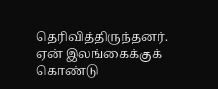தெரிவித்திருந்தனர்.
ஏன் இலங்கைக்குக் கொண்டு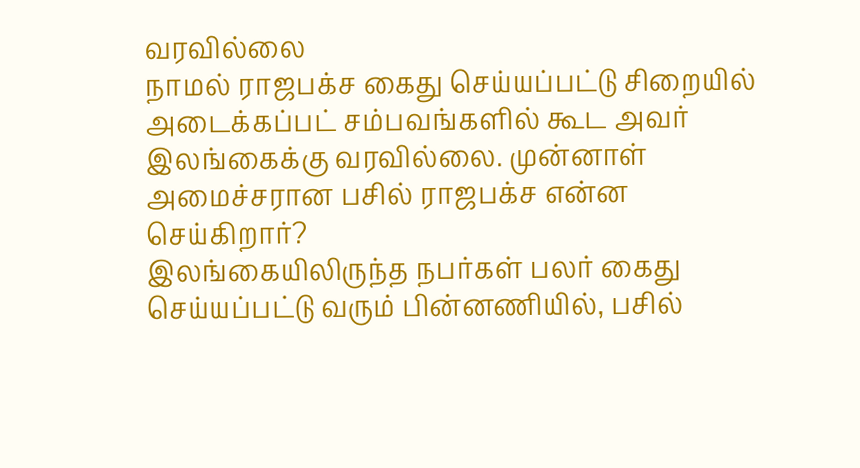வரவில்லை
நாமல் ராஜபக்ச கைது செய்யப்பட்டு சிறையில் அடைக்கப்பட் சம்பவங்களில் கூட அவர் இலங்கைக்கு வரவில்லை. முன்னாள் அமைச்சரான பசில் ராஜபக்ச என்ன செய்கிறார்?
இலங்கையிலிருந்த நபர்கள் பலர் கைது செய்யப்பட்டு வரும் பின்னணியில், பசில்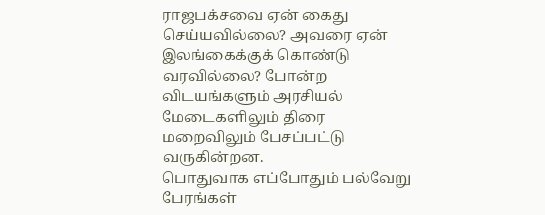ராஜபக்சவை ஏன் கைது செய்யவில்லை? அவரை ஏன் இலங்கைக்குக் கொண்டு வரவில்லை? போன்ற விடயங்களும் அரசியல் மேடைகளிலும் திரை மறைவிலும் பேசப்பட்டு வருகின்றன.
பொதுவாக எப்போதும் பல்வேறு பேரங்கள்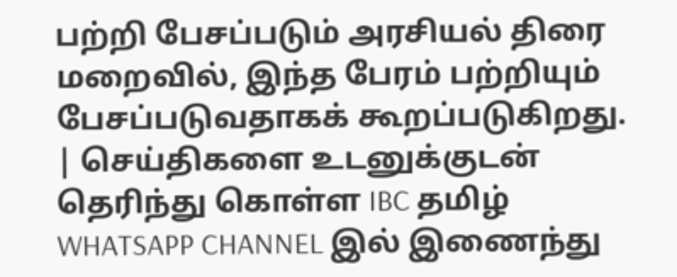பற்றி பேசப்படும் அரசியல் திரை மறைவில், இந்த பேரம் பற்றியும் பேசப்படுவதாகக் கூறப்படுகிறது.
| செய்திகளை உடனுக்குடன் தெரிந்து கொள்ள IBC தமிழ் WHATSAPP CHANNEL இல் இணைந்து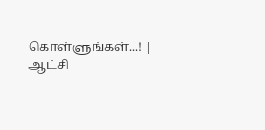கொள்ளுங்கள்...! |
ஆட்சி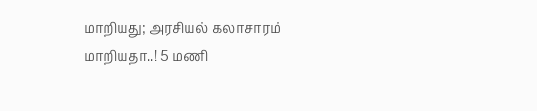மாறியது; அரசியல் கலாசாரம் மாறியதா..! 5 மணி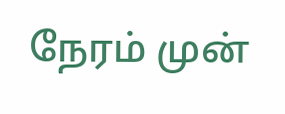நேரம் முன்